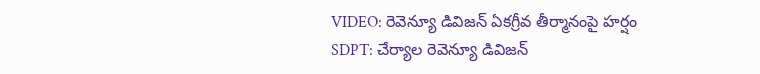VIDEO: రెవెన్యూ డివిజన్ ఏకగ్రీవ తీర్మానంపై హర్షం
SDPT: చేర్యాల రెవెన్యూ డివిజన్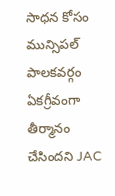సాధన కోసం మున్సిపల్ పాలకవర్గం ఏకగ్రీవంగా తీర్మానం చేసిందని JAC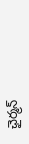ఛైర్మన్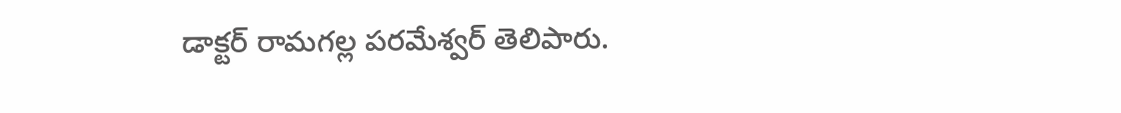డాక్టర్ రామగల్ల పరమేశ్వర్ తెలిపారు.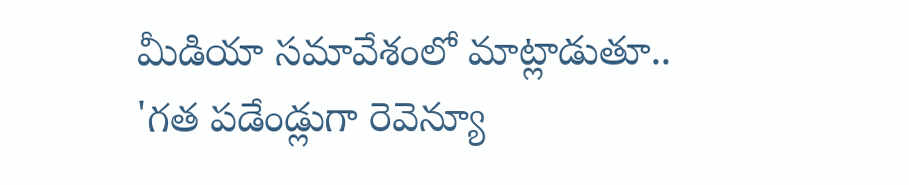మీడియా సమావేశంలో మాట్లాడుతూ.. 'గత పడేండ్లుగా రెవెన్యూ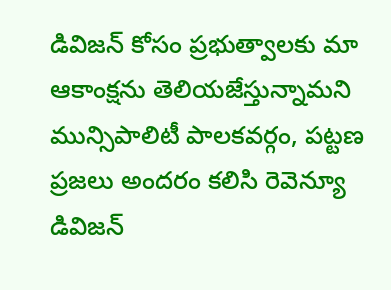డివిజన్ కోసం ప్రభుత్వాలకు మా ఆకాంక్షను తెలియజేస్తున్నామని మున్సిపాలిటీ పాలకవర్గం, పట్టణ ప్రజలు అందరం కలిసి రెవెన్యూ డివిజన్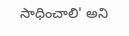సాధించాలి' అని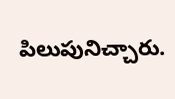పిలుపునిచ్చారు.